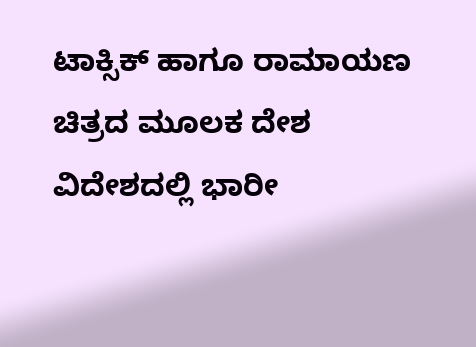ಟಾಕ್ಸಿಕ್ ಹಾಗೂ ರಾಮಾಯಣ ಚಿತ್ರದ ಮೂಲಕ ದೇಶ ವಿದೇಶದಲ್ಲಿ ಭಾರೀ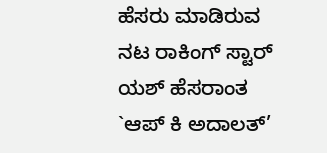ಹೆಸರು ಮಾಡಿರುವ ನಟ ರಾಕಿಂಗ್ ಸ್ಟಾರ್ ಯಶ್ ಹೆಸರಾಂತ `ಆಪ್ ಕಿ ಅದಾಲತ್’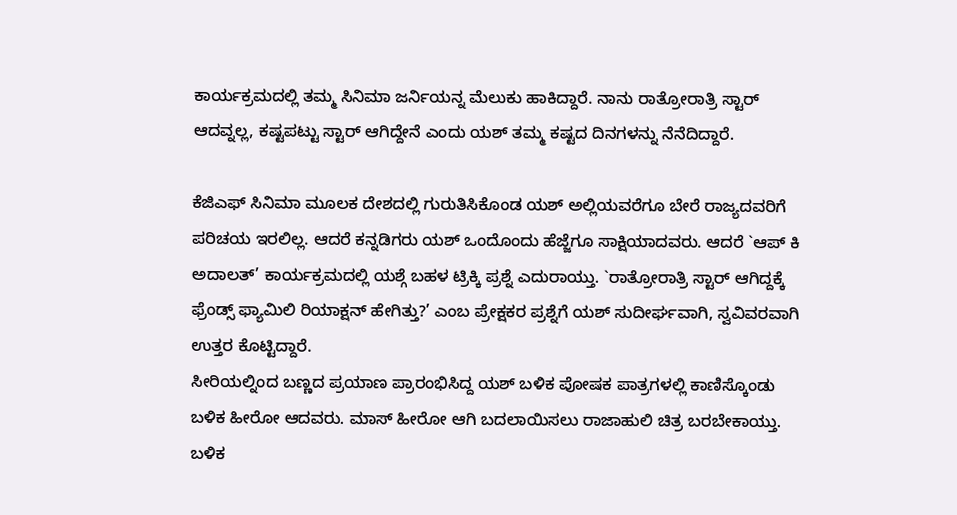ಕಾರ್ಯಕ್ರಮದಲ್ಲಿ ತಮ್ಮ ಸಿನಿಮಾ ಜರ್ನಿಯನ್ನ ಮೆಲುಕು ಹಾಕಿದ್ದಾರೆ. ನಾನು ರಾತ್ರೋರಾತ್ರಿ ಸ್ಟಾರ್ ಆದವ್ನಲ್ಲ, ಕಷ್ಟಪಟ್ಟು ಸ್ಟಾರ್ ಆಗಿದ್ದೇನೆ ಎಂದು ಯಶ್ ತಮ್ಮ ಕಷ್ಟದ ದಿನಗಳನ್ನು ನೆನೆದಿದ್ದಾರೆ.

ಕೆಜಿಎಫ್ ಸಿನಿಮಾ ಮೂಲಕ ದೇಶದಲ್ಲಿ ಗುರುತಿಸಿಕೊಂಡ ಯಶ್ ಅಲ್ಲಿಯವರೆಗೂ ಬೇರೆ ರಾಜ್ಯದವರಿಗೆ ಪರಿಚಯ ಇರಲಿಲ್ಲ. ಆದರೆ ಕನ್ನಡಿಗರು ಯಶ್ ಒಂದೊಂದು ಹೆಜ್ಜೆಗೂ ಸಾಕ್ಷಿಯಾದವರು. ಆದರೆ `ಆಪ್ ಕಿ ಅದಾಲತ್’ ಕಾರ್ಯಕ್ರಮದಲ್ಲಿ ಯಶ್ಗೆ ಬಹಳ ಟ್ರಿಕ್ಕಿ ಪ್ರಶ್ನೆ ಎದುರಾಯ್ತು. `ರಾತ್ರೋರಾತ್ರಿ ಸ್ಟಾರ್ ಆಗಿದ್ದಕ್ಕೆ ಫ್ರೆಂಡ್ಸ್ ಫ್ಯಾಮಿಲಿ ರಿಯಾಕ್ಷನ್ ಹೇಗಿತ್ತು?’ ಎಂಬ ಪ್ರೇಕ್ಷಕರ ಪ್ರಶ್ನೆಗೆ ಯಶ್ ಸುದೀರ್ಘವಾಗಿ, ಸ್ವವಿವರವಾಗಿ ಉತ್ತರ ಕೊಟ್ಟಿದ್ದಾರೆ.
ಸೀರಿಯಲ್ನಿಂದ ಬಣ್ಣದ ಪ್ರಯಾಣ ಪ್ರಾರಂಭಿಸಿದ್ದ ಯಶ್ ಬಳಿಕ ಪೋಷಕ ಪಾತ್ರಗಳಲ್ಲಿ ಕಾಣಿಸ್ಕೊಂಡು ಬಳಿಕ ಹೀರೋ ಆದವರು. ಮಾಸ್ ಹೀರೋ ಆಗಿ ಬದಲಾಯಿಸಲು ರಾಜಾಹುಲಿ ಚಿತ್ರ ಬರಬೇಕಾಯ್ತು. ಬಳಿಕ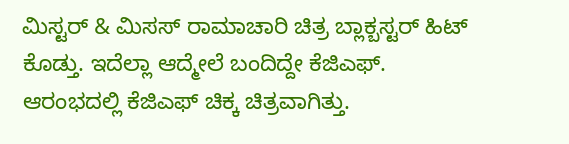ಮಿಸ್ಟರ್ & ಮಿಸಸ್ ರಾಮಾಚಾರಿ ಚಿತ್ರ ಬ್ಲಾಕ್ಬಸ್ಟರ್ ಹಿಟ್ ಕೊಡ್ತು. ಇದೆಲ್ಲಾ ಆದ್ಮೇಲೆ ಬಂದಿದ್ದೇ ಕೆಜಿಎಫ್. ಆರಂಭದಲ್ಲಿ ಕೆಜಿಎಫ್ ಚಿಕ್ಕ ಚಿತ್ರವಾಗಿತ್ತು.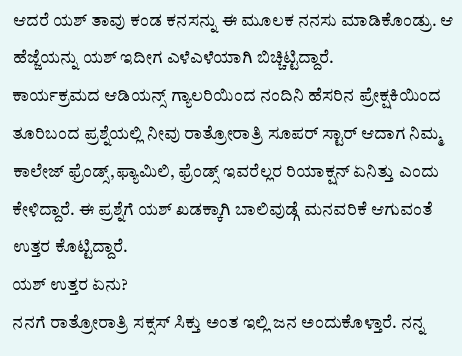ಆದರೆ ಯಶ್ ತಾವು ಕಂಡ ಕನಸನ್ನು ಈ ಮೂಲಕ ನನಸು ಮಾಡಿಕೊಂಡ್ರು. ಆ ಹೆಜ್ಜೆಯನ್ನು ಯಶ್ ಇದೀಗ ಎಳೆಎಳೆಯಾಗಿ ಬಿಚ್ಚಿಟ್ಟಿದ್ದಾರೆ.
ಕಾರ್ಯಕ್ರಮದ ಆಡಿಯನ್ಸ್ ಗ್ಯಾಲರಿಯಿಂದ ನಂದಿನಿ ಹೆಸರಿನ ಪ್ರೇಕ್ಷಕಿಯಿಂದ ತೂರಿಬಂದ ಪ್ರಶ್ನೆಯಲ್ಲಿ ನೀವು ರಾತ್ರೋರಾತ್ರಿ ಸೂಪರ್ ಸ್ಟಾರ್ ಆದಾಗ ನಿಮ್ಮ ಕಾಲೇಜ್ ಫ್ರೆಂಡ್ಸ್,ಫ್ಯಾಮಿಲಿ, ಫ್ರೆಂಡ್ಸ್ ಇವರೆಲ್ಲರ ರಿಯಾಕ್ಷನ್ ಏನಿತ್ತು ಎಂದು ಕೇಳಿದ್ದಾರೆ. ಈ ಪ್ರಶ್ನೆಗೆ ಯಶ್ ಖಡಕ್ಕಾಗಿ ಬಾಲಿವುಡ್ಗೆ ಮನವರಿಕೆ ಆಗುವಂತೆ ಉತ್ತರ ಕೊಟ್ಟಿದ್ದಾರೆ.
ಯಶ್ ಉತ್ತರ ಏನು?
ನನಗೆ ರಾತ್ರೋರಾತ್ರಿ ಸಕ್ಸಸ್ ಸಿಕ್ತು ಅಂತ ಇಲ್ಲಿ ಜನ ಅಂದುಕೊಳ್ತಾರೆ. ನನ್ನ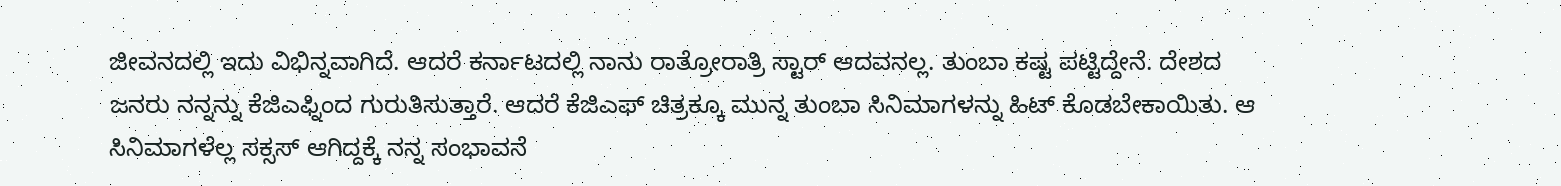ಜೀವನದಲ್ಲಿ ಇದು ವಿಭಿನ್ನವಾಗಿದೆ. ಆದರೆ ಕರ್ನಾಟದಲ್ಲಿ ನಾನು ರಾತ್ರೋರಾತ್ರಿ ಸ್ಟಾರ್ ಆದವನಲ್ಲ. ತುಂಬಾ ಕಷ್ಟ ಪಟ್ಟಿದ್ದೇನೆ. ದೇಶದ ಜನರು ನನ್ನನ್ನು ಕೆಜಿಎಫ್ನಿಂದ ಗುರುತಿಸುತ್ತಾರೆ. ಆದರೆ ಕೆಜಿಎಫ್ ಚಿತ್ರಕ್ಕೂ ಮುನ್ನ ತುಂಬಾ ಸಿನಿಮಾಗಳನ್ನು ಹಿಟ್ ಕೊಡಬೇಕಾಯಿತು. ಆ ಸಿನಿಮಾಗಳೆಲ್ಲ ಸಕ್ಸಸ್ ಆಗಿದ್ದಕ್ಕೆ ನನ್ನ ಸಂಭಾವನೆ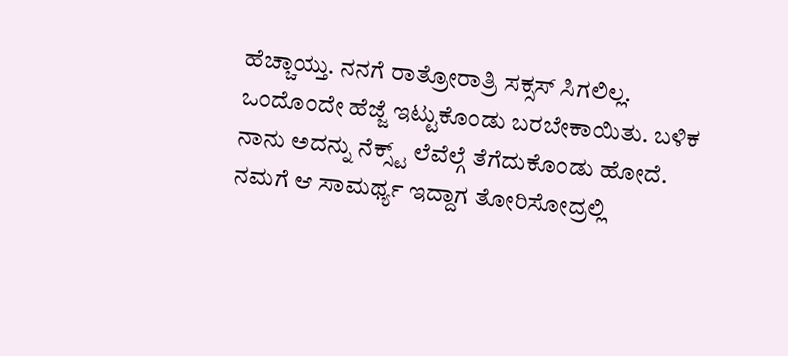ಹೆಚ್ಚಾಯ್ತು. ನನಗೆ ರಾತ್ರೋರಾತ್ರಿ ಸಕ್ಸಸ್ ಸಿಗಲಿಲ್ಲ. ಒಂದೊಂದೇ ಹೆಜ್ಜೆ ಇಟ್ಟುಕೊಂಡು ಬರಬೇಕಾಯಿತು. ಬಳಿಕ ನಾನು ಅದನ್ನು ನೆಕ್ಸ್ಟ್ ಲೆವೆಲ್ಗೆ ತೆಗೆದುಕೊಂಡು ಹೋದೆ. ನಮಗೆ ಆ ಸಾಮರ್ಥ್ಯ ಇದ್ದಾಗ ತೋರಿಸೋದ್ರಲ್ಲಿ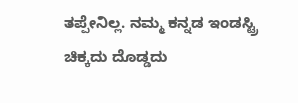ತಪ್ಪೇನಿಲ್ಲ. ನಮ್ಮ ಕನ್ನಡ ಇಂಡಸ್ಟ್ರಿ ಚಿಕ್ಕದು ದೊಡ್ಡದು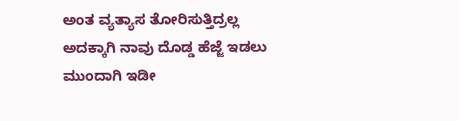ಅಂತ ವ್ಯತ್ಯಾಸ ತೋರಿಸುತ್ತಿದ್ರಲ್ಲ ಅದಕ್ಕಾಗಿ ನಾವು ದೊಡ್ಡ ಹೆಜ್ಜೆ ಇಡಲು ಮುಂದಾಗಿ ಇಡೀ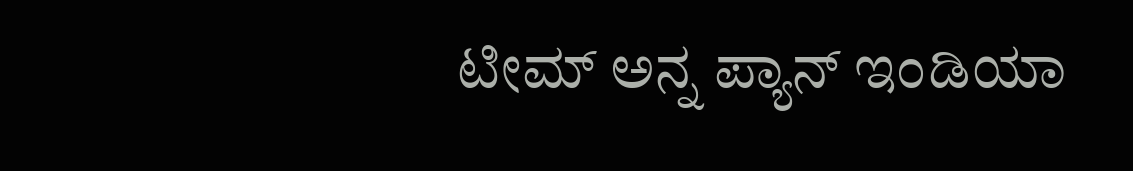ಟೀಮ್ ಅನ್ನ ಪ್ಯಾನ್ ಇಂಡಿಯಾ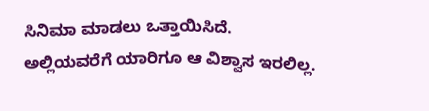ಸಿನಿಮಾ ಮಾಡಲು ಒತ್ತಾಯಿಸಿದೆ. ಅಲ್ಲಿಯವರೆಗೆ ಯಾರಿಗೂ ಆ ವಿಶ್ವಾಸ ಇರಲಿಲ್ಲ.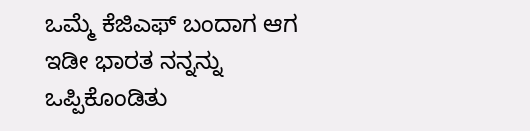ಒಮ್ಮೆ ಕೆಜಿಎಫ್ ಬಂದಾಗ ಆಗ ಇಡೀ ಭಾರತ ನನ್ನನ್ನು ಒಪ್ಪಿಕೊಂಡಿತು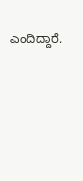ಎಂದಿದ್ದಾರೆ.